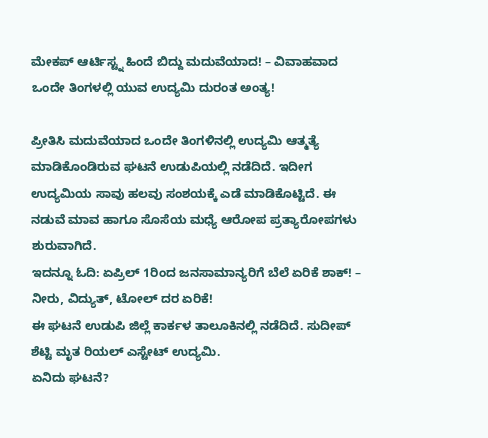ಮೇಕಪ್ ಆರ್ಟಿಸ್ಟ್ನ ಹಿಂದೆ ಬಿದ್ದು ಮದುವೆಯಾದ! – ವಿವಾಹವಾದ ಒಂದೇ ತಿಂಗಳಲ್ಲಿ ಯುವ ಉದ್ಯಮಿ ದುರಂತ ಅಂತ್ಯ!

ಪ್ರೀತಿಸಿ ಮದುವೆಯಾದ ಒಂದೇ ತಿಂಗಳಿನಲ್ಲಿ ಉದ್ಯಮಿ ಆತ್ಮತ್ಯೆ ಮಾಡಿಕೊಂಡಿರುವ ಘಟನೆ ಉಡುಪಿಯಲ್ಲಿ ನಡೆದಿದೆ. ಇದೀಗ ಉದ್ಯಮಿಯ ಸಾವು ಹಲವು ಸಂಶಯಕ್ಕೆ ಎಡೆ ಮಾಡಿಕೊಟ್ಟಿದೆ. ಈ ನಡುವೆ ಮಾವ ಹಾಗೂ ಸೊಸೆಯ ಮಧ್ಯೆ ಆರೋಪ ಪ್ರತ್ಯಾರೋಪಗಳು ಶುರುವಾಗಿದೆ.
ಇದನ್ನೂ ಓದಿ: ಏಪ್ರಿಲ್ 1ರಿಂದ ಜನಸಾಮಾನ್ಯರಿಗೆ ಬೆಲೆ ಏರಿಕೆ ಶಾಕ್! – ನೀರು, ವಿದ್ಯುತ್, ಟೋಲ್ ದರ ಏರಿಕೆ!
ಈ ಘಟನೆ ಉಡುಪಿ ಜಿಲ್ಲೆ ಕಾರ್ಕಳ ತಾಲೂಕಿನಲ್ಲಿ ನಡೆದಿದೆ. ಸುದೀಪ್ ಶೆಟ್ಟಿ ಮೃತ ರಿಯಲ್ ಎಸ್ಟೇಟ್ ಉದ್ಯಮಿ.
ಏನಿದು ಘಟನೆ?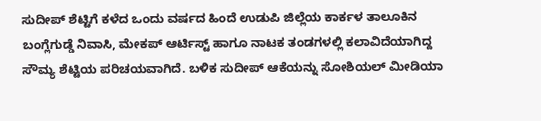ಸುದೀಪ್ ಶೆಟ್ಟಿಗೆ ಕಳೆದ ಒಂದು ವರ್ಷದ ಹಿಂದೆ ಉಡುಪಿ ಜಿಲ್ಲೆಯ ಕಾರ್ಕಳ ತಾಲೂಕಿನ ಬಂಗ್ಲೆಗುಡ್ಡೆ ನಿವಾಸಿ, ಮೇಕಪ್ ಆರ್ಟಿಸ್ಟ್ ಹಾಗೂ ನಾಟಕ ತಂಡಗಳಲ್ಲಿ ಕಲಾವಿದೆಯಾಗಿದ್ದ ಸೌಮ್ಯ ಶೆಟ್ಟಿಯ ಪರಿಚಯವಾಗಿದೆ. ಬಳಿಕ ಸುದೀಪ್ ಆಕೆಯನ್ನು ಸೋಶಿಯಲ್ ಮೀಡಿಯಾ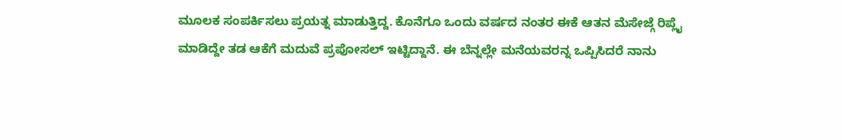ಮೂಲಕ ಸಂಪರ್ಕಿಸಲು ಪ್ರಯತ್ನ ಮಾಡುತ್ತಿದ್ದ. ಕೊನೆಗೂ ಒಂದು ವರ್ಷದ ನಂತರ ಈಕೆ ಆತನ ಮೆಸೇಜ್ಗೆ ರಿಪ್ಲೈ ಮಾಡಿದ್ದೇ ತಡ ಆಕೆಗೆ ಮದುವೆ ಪ್ರಪೋಸಲ್ ಇಟ್ಟಿದ್ದಾನೆ. ಈ ಬೆನ್ನಲ್ಲೇ ಮನೆಯವರನ್ನ ಒಪ್ಪಿಸಿದರೆ ನಾನು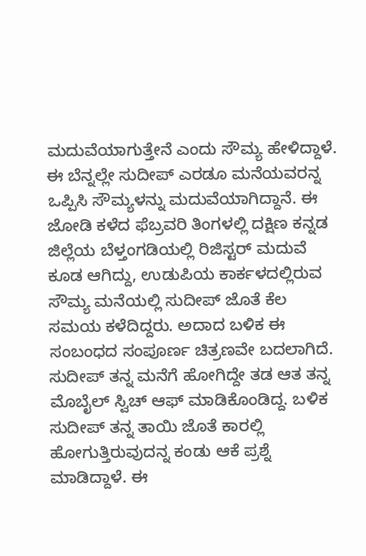ಮದುವೆಯಾಗುತ್ತೇನೆ ಎಂದು ಸೌಮ್ಯ ಹೇಳಿದ್ದಾಳೆ. ಈ ಬೆನ್ನಲ್ಲೇ ಸುದೀಪ್ ಎರಡೂ ಮನೆಯವರನ್ನ ಒಪ್ಪಿಸಿ ಸೌಮ್ಯಳನ್ನು ಮದುವೆಯಾಗಿದ್ದಾನೆ. ಈ ಜೋಡಿ ಕಳೆದ ಫೆಬ್ರವರಿ ತಿಂಗಳಲ್ಲಿ ದಕ್ಷಿಣ ಕನ್ನಡ ಜಿಲ್ಲೆಯ ಬೆಳ್ತಂಗಡಿಯಲ್ಲಿ ರಿಜಿಸ್ಟರ್ ಮದುವೆ ಕೂಡ ಆಗಿದ್ದು, ಉಡುಪಿಯ ಕಾರ್ಕಳದಲ್ಲಿರುವ ಸೌಮ್ಯ ಮನೆಯಲ್ಲಿ ಸುದೀಪ್ ಜೊತೆ ಕೆಲ ಸಮಯ ಕಳೆದಿದ್ದರು. ಅದಾದ ಬಳಿಕ ಈ ಸಂಬಂಧದ ಸಂಪೂರ್ಣ ಚಿತ್ರಣವೇ ಬದಲಾಗಿದೆ.
ಸುದೀಪ್ ತನ್ನ ಮನೆಗೆ ಹೋಗಿದ್ದೇ ತಡ ಆತ ತನ್ನ ಮೊಬೈಲ್ ಸ್ವಿಚ್ ಆಫ್ ಮಾಡಿಕೊಂಡಿದ್ದ. ಬಳಿಕ ಸುದೀಪ್ ತನ್ನ ತಾಯಿ ಜೊತೆ ಕಾರಲ್ಲಿ ಹೋಗುತ್ತಿರುವುದನ್ನ ಕಂಡು ಆಕೆ ಪ್ರಶ್ನೆ ಮಾಡಿದ್ದಾಳೆ. ಈ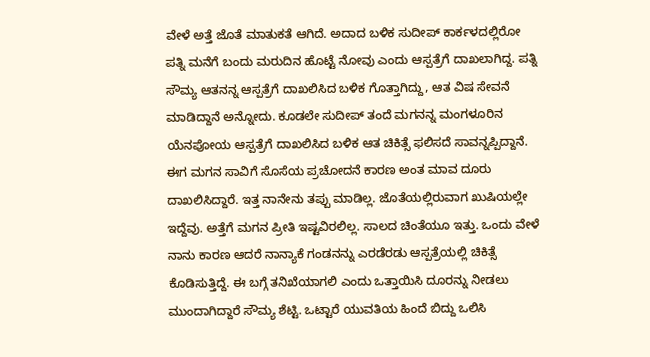ವೇಳೆ ಅತ್ತೆ ಜೊತೆ ಮಾತುಕತೆ ಆಗಿದೆ. ಅದಾದ ಬಳಿಕ ಸುದೀಪ್ ಕಾರ್ಕಳದಲ್ಲಿರೋ ಪತ್ನಿ ಮನೆಗೆ ಬಂದು ಮರುದಿನ ಹೊಟ್ಟೆ ನೋವು ಎಂದು ಆಸ್ಪತ್ರೆಗೆ ದಾಖಲಾಗಿದ್ದ. ಪತ್ನಿ ಸೌಮ್ಯ ಆತನನ್ನ ಆಸ್ಪತ್ರೆಗೆ ದಾಖಲಿಸಿದ ಬಳಿಕ ಗೊತ್ತಾಗಿದ್ದು, ಆತ ವಿಷ ಸೇವನೆ ಮಾಡಿದ್ದಾನೆ ಅನ್ನೋದು. ಕೂಡಲೇ ಸುದೀಪ್ ತಂದೆ ಮಗನನ್ನ ಮಂಗಳೂರಿನ ಯೆನಪೋಯ ಆಸ್ಪತ್ರೆಗೆ ದಾಖಲಿಸಿದ ಬಳಿಕ ಆತ ಚಿಕಿತ್ಸೆ ಫಲಿಸದೆ ಸಾವನ್ನಪ್ಪಿದ್ದಾನೆ.
ಈಗ ಮಗನ ಸಾವಿಗೆ ಸೊಸೆಯ ಪ್ರಚೋದನೆ ಕಾರಣ ಅಂತ ಮಾವ ದೂರು ದಾಖಲಿಸಿದ್ದಾರೆ. ಇತ್ತ ನಾನೇನು ತಪ್ಪು ಮಾಡಿಲ್ಲ. ಜೊತೆಯಲ್ಲಿರುವಾಗ ಖುಷಿಯಲ್ಲೇ ಇದ್ದೆವು. ಅತ್ತೆಗೆ ಮಗನ ಪ್ರೀತಿ ಇಷ್ಟವಿರಲಿಲ್ಲ. ಸಾಲದ ಚಿಂತೆಯೂ ಇತ್ತು. ಒಂದು ವೇಳೆ ನಾನು ಕಾರಣ ಆದರೆ ನಾನ್ಯಾಕೆ ಗಂಡನನ್ನು ಎರಡೆರಡು ಆಸ್ಪತ್ರೆಯಲ್ಲಿ ಚಿಕಿತ್ಸೆ ಕೊಡಿಸುತ್ತಿದ್ದೆ. ಈ ಬಗ್ಗೆ ತನಿಖೆಯಾಗಲಿ ಎಂದು ಒತ್ತಾಯಿಸಿ ದೂರನ್ನು ನೀಡಲು ಮುಂದಾಗಿದ್ದಾರೆ ಸೌಮ್ಯ ಶೆಟ್ಟಿ. ಒಟ್ಟಾರೆ ಯುವತಿಯ ಹಿಂದೆ ಬಿದ್ದು ಒಲಿಸಿ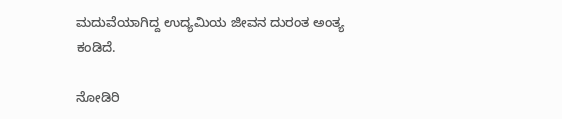ಮದುವೆಯಾಗಿದ್ದ ಉದ್ಯಮಿಯ ಜೀವನ ದುರಂತ ಅಂತ್ಯ ಕಂಡಿದೆ.

ನೋಡಿರಿ